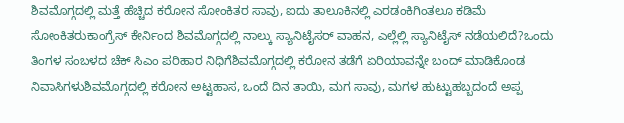ಶಿವಮೊಗ್ಗದಲ್ಲಿ ಮತ್ತೆ ಹೆಚ್ಚಿದ ಕರೋನ ಸೋಂಕಿತರ ಸಾವು, ಐದು ತಾಲೂಕಿನಲ್ಲಿ ಎರಡಂಕಿಗಿಂತಲೂ ಕಡಿಮೆ ಸೋಂಕಿತರುಕಾಂಗ್ರೆಸ್ ಕೇರ್ನಿಂದ ಶಿವಮೊಗ್ಗದಲ್ಲಿ ನಾಲ್ಕು ಸ್ಯಾನಿಟೈಸರ್ ವಾಹನ, ಎಲ್ಲೆಲ್ಲಿ ಸ್ಯಾನಿಟೈಸ್ ನಡೆಯಲಿದೆ?ಒಂದು ತಿಂಗಳ ಸಂಬಳದ ಚೆಕ್ ಸಿಎಂ ಪರಿಹಾರ ನಿಧಿಗೆಶಿವಮೊಗ್ಗದಲ್ಲಿ ಕರೋನ ತಡೆಗೆ ಏರಿಯಾವನ್ನೇ ಬಂದ್ ಮಾಡಿಕೊಂಡ ನಿವಾಸಿಗಳುಶಿವಮೊಗ್ಗದಲ್ಲಿ ಕರೋನ ಅಟ್ಟಹಾಸ, ಒಂದೆ ದಿನ ತಾಯಿ, ಮಗ ಸಾವು, ಮಗಳ ಹುಟ್ಟುಹಬ್ಬದಂದೆ ಅಪ್ಪ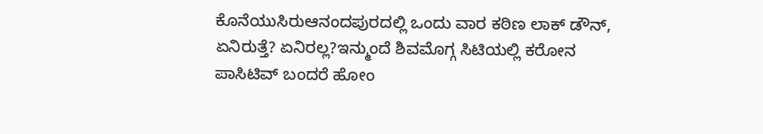ಕೊನೆಯುಸಿರುಆನಂದಪುರದಲ್ಲಿ ಒಂದು ವಾರ ಕಠಿಣ ಲಾಕ್ ಡೌನ್, ಏನಿರುತ್ತೆ? ಏನಿರಲ್ಲ?ಇನ್ಮುಂದೆ ಶಿವಮೊಗ್ಗ ಸಿಟಿಯಲ್ಲಿ ಕರೋನ ಪಾಸಿಟಿವ್ ಬಂದರೆ ಹೋಂ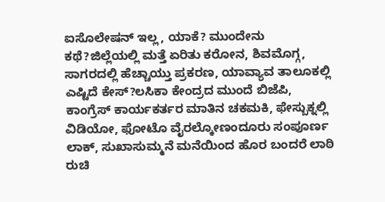ಐಸೊಲೇಷನ್ ಇಲ್ಲ, ಯಾಕೆ? ಮುಂದೇನು ಕಥೆ?ಜಿಲ್ಲೆಯಲ್ಲಿ ಮತ್ತೆ ಏರಿತು ಕರೋನ, ಶಿವಮೊಗ್ಗ, ಸಾಗರದಲ್ಲಿ ಹೆಚ್ಚಾಯ್ತು ಪ್ರಕರಣ, ಯಾವ್ಯಾವ ತಾಲೂಕಲ್ಲಿ ಎಷ್ಟಿದೆ ಕೇಸ್?ಲಸಿಕಾ ಕೇಂದ್ರದ ಮುಂದೆ ಬಿಜೆಪಿ, ಕಾಂಗ್ರೆಸ್ ಕಾರ್ಯಕರ್ತರ ಮಾತಿನ ಚಕಮಕಿ, ಫೇಸ್ಬುಕ್ನಲ್ಲಿ ವಿಡಿಯೋ, ಫೋಟೊ ವೈರಲ್ಕೋಣಂದೂರು ಸಂಪೂರ್ಣ ಲಾಕ್, ಸುಖಾಸುಮ್ಮನೆ ಮನೆಯಿಂದ ಹೊರ ಬಂದರೆ ಲಾಠಿ ರುಚಿ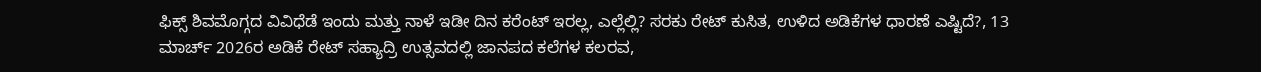ಫಿಕ್ಸ್ ಶಿವಮೊಗ್ಗದ ವಿವಿಧೆಡೆ ಇಂದು ಮತ್ತು ನಾಳೆ ಇಡೀ ದಿನ ಕರೆಂಟ್ ಇರಲ್ಲ, ಎಲ್ಲೆಲ್ಲಿ? ಸರಕು ರೇಟ್ ಕುಸಿತ, ಉಳಿದ ಅಡಿಕೆಗಳ ಧಾರಣೆ ಎಷ್ಟಿದೆ?, 13 ಮಾರ್ಚ್ 2026ರ ಅಡಿಕೆ ರೇಟ್ ಸಹ್ಯಾದ್ರಿ ಉತ್ಸವದಲ್ಲಿ ಜಾನಪದ ಕಲೆಗಳ ಕಲರವ,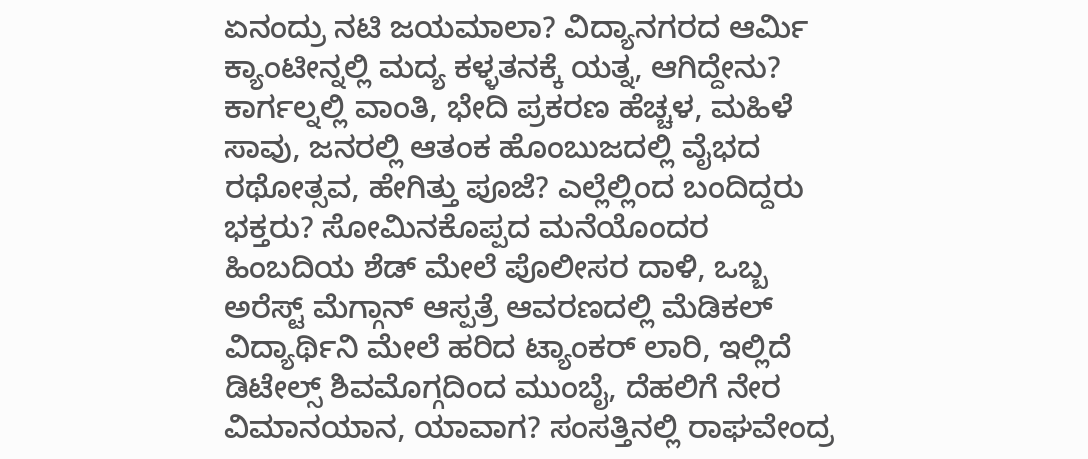ಏನಂದ್ರು ನಟಿ ಜಯಮಾಲಾ? ವಿದ್ಯಾನಗರದ ಆರ್ಮಿ ಕ್ಯಾಂಟೀನ್ನಲ್ಲಿ ಮದ್ಯ ಕಳ್ಳತನಕ್ಕೆ ಯತ್ನ, ಆಗಿದ್ದೇನು? ಕಾರ್ಗಲ್ನಲ್ಲಿ ವಾಂತಿ, ಭೇದಿ ಪ್ರಕರಣ ಹೆಚ್ಚಳ, ಮಹಿಳೆ ಸಾವು, ಜನರಲ್ಲಿ ಆತಂಕ ಹೊಂಬುಜದಲ್ಲಿ ವೈಭದ ರಥೋತ್ಸವ, ಹೇಗಿತ್ತು ಪೂಜೆ? ಎಲ್ಲೆಲ್ಲಿಂದ ಬಂದಿದ್ದರು ಭಕ್ತರು? ಸೋಮಿನಕೊಪ್ಪದ ಮನೆಯೊಂದರ ಹಿಂಬದಿಯ ಶೆಡ್ ಮೇಲೆ ಪೊಲೀಸರ ದಾಳಿ, ಒಬ್ಬ ಅರೆಸ್ಟ್ ಮೆಗ್ಗಾನ್ ಆಸ್ಪತ್ರೆ ಆವರಣದಲ್ಲಿ ಮೆಡಿಕಲ್ ವಿದ್ಯಾರ್ಥಿನಿ ಮೇಲೆ ಹರಿದ ಟ್ಯಾಂಕರ್ ಲಾರಿ, ಇಲ್ಲಿದೆ ಡಿಟೇಲ್ಸ್ ಶಿವಮೊಗ್ಗದಿಂದ ಮುಂಬೈ, ದೆಹಲಿಗೆ ನೇರ ವಿಮಾನಯಾನ, ಯಾವಾಗ? ಸಂಸತ್ತಿನಲ್ಲಿ ರಾಘವೇಂದ್ರ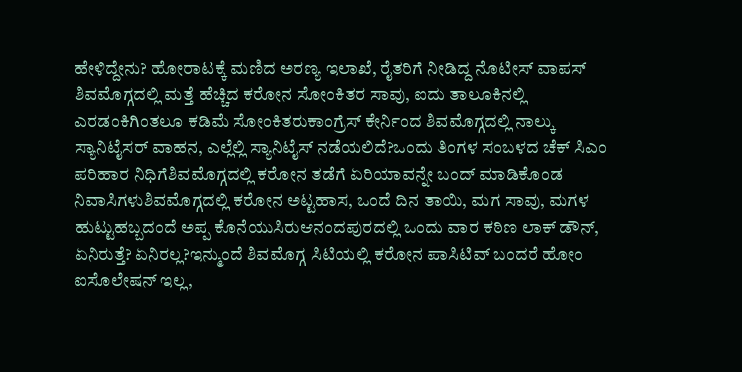ಹೇಳಿದ್ದೇನು? ಹೋರಾಟಕ್ಕೆ ಮಣಿದ ಅರಣ್ಯ ಇಲಾಖೆ, ರೈತರಿಗೆ ನೀಡಿದ್ದ ನೊಟೀಸ್ ವಾಪಸ್
ಶಿವಮೊಗ್ಗದಲ್ಲಿ ಮತ್ತೆ ಹೆಚ್ಚಿದ ಕರೋನ ಸೋಂಕಿತರ ಸಾವು, ಐದು ತಾಲೂಕಿನಲ್ಲಿ ಎರಡಂಕಿಗಿಂತಲೂ ಕಡಿಮೆ ಸೋಂಕಿತರುಕಾಂಗ್ರೆಸ್ ಕೇರ್ನಿಂದ ಶಿವಮೊಗ್ಗದಲ್ಲಿ ನಾಲ್ಕು ಸ್ಯಾನಿಟೈಸರ್ ವಾಹನ, ಎಲ್ಲೆಲ್ಲಿ ಸ್ಯಾನಿಟೈಸ್ ನಡೆಯಲಿದೆ?ಒಂದು ತಿಂಗಳ ಸಂಬಳದ ಚೆಕ್ ಸಿಎಂ ಪರಿಹಾರ ನಿಧಿಗೆಶಿವಮೊಗ್ಗದಲ್ಲಿ ಕರೋನ ತಡೆಗೆ ಏರಿಯಾವನ್ನೇ ಬಂದ್ ಮಾಡಿಕೊಂಡ ನಿವಾಸಿಗಳುಶಿವಮೊಗ್ಗದಲ್ಲಿ ಕರೋನ ಅಟ್ಟಹಾಸ, ಒಂದೆ ದಿನ ತಾಯಿ, ಮಗ ಸಾವು, ಮಗಳ ಹುಟ್ಟುಹಬ್ಬದಂದೆ ಅಪ್ಪ ಕೊನೆಯುಸಿರುಆನಂದಪುರದಲ್ಲಿ ಒಂದು ವಾರ ಕಠಿಣ ಲಾಕ್ ಡೌನ್, ಏನಿರುತ್ತೆ? ಏನಿರಲ್ಲ?ಇನ್ಮುಂದೆ ಶಿವಮೊಗ್ಗ ಸಿಟಿಯಲ್ಲಿ ಕರೋನ ಪಾಸಿಟಿವ್ ಬಂದರೆ ಹೋಂ ಐಸೊಲೇಷನ್ ಇಲ್ಲ,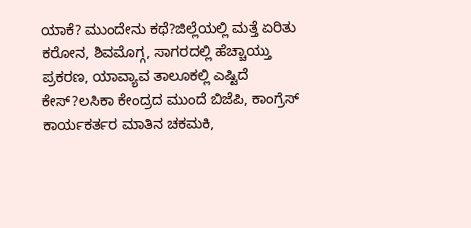ಯಾಕೆ? ಮುಂದೇನು ಕಥೆ?ಜಿಲ್ಲೆಯಲ್ಲಿ ಮತ್ತೆ ಏರಿತು ಕರೋನ, ಶಿವಮೊಗ್ಗ, ಸಾಗರದಲ್ಲಿ ಹೆಚ್ಚಾಯ್ತು ಪ್ರಕರಣ, ಯಾವ್ಯಾವ ತಾಲೂಕಲ್ಲಿ ಎಷ್ಟಿದೆ ಕೇಸ್?ಲಸಿಕಾ ಕೇಂದ್ರದ ಮುಂದೆ ಬಿಜೆಪಿ, ಕಾಂಗ್ರೆಸ್ ಕಾರ್ಯಕರ್ತರ ಮಾತಿನ ಚಕಮಕಿ,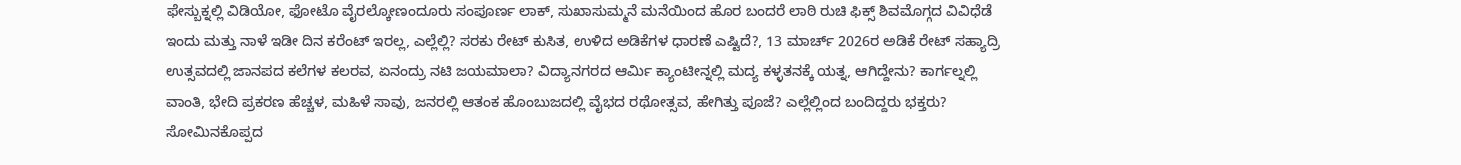ಫೇಸ್ಬುಕ್ನಲ್ಲಿ ವಿಡಿಯೋ, ಫೋಟೊ ವೈರಲ್ಕೋಣಂದೂರು ಸಂಪೂರ್ಣ ಲಾಕ್, ಸುಖಾಸುಮ್ಮನೆ ಮನೆಯಿಂದ ಹೊರ ಬಂದರೆ ಲಾಠಿ ರುಚಿ ಫಿಕ್ಸ್ ಶಿವಮೊಗ್ಗದ ವಿವಿಧೆಡೆ ಇಂದು ಮತ್ತು ನಾಳೆ ಇಡೀ ದಿನ ಕರೆಂಟ್ ಇರಲ್ಲ, ಎಲ್ಲೆಲ್ಲಿ? ಸರಕು ರೇಟ್ ಕುಸಿತ, ಉಳಿದ ಅಡಿಕೆಗಳ ಧಾರಣೆ ಎಷ್ಟಿದೆ?, 13 ಮಾರ್ಚ್ 2026ರ ಅಡಿಕೆ ರೇಟ್ ಸಹ್ಯಾದ್ರಿ ಉತ್ಸವದಲ್ಲಿ ಜಾನಪದ ಕಲೆಗಳ ಕಲರವ, ಏನಂದ್ರು ನಟಿ ಜಯಮಾಲಾ? ವಿದ್ಯಾನಗರದ ಆರ್ಮಿ ಕ್ಯಾಂಟೀನ್ನಲ್ಲಿ ಮದ್ಯ ಕಳ್ಳತನಕ್ಕೆ ಯತ್ನ, ಆಗಿದ್ದೇನು? ಕಾರ್ಗಲ್ನಲ್ಲಿ ವಾಂತಿ, ಭೇದಿ ಪ್ರಕರಣ ಹೆಚ್ಚಳ, ಮಹಿಳೆ ಸಾವು, ಜನರಲ್ಲಿ ಆತಂಕ ಹೊಂಬುಜದಲ್ಲಿ ವೈಭದ ರಥೋತ್ಸವ, ಹೇಗಿತ್ತು ಪೂಜೆ? ಎಲ್ಲೆಲ್ಲಿಂದ ಬಂದಿದ್ದರು ಭಕ್ತರು? ಸೋಮಿನಕೊಪ್ಪದ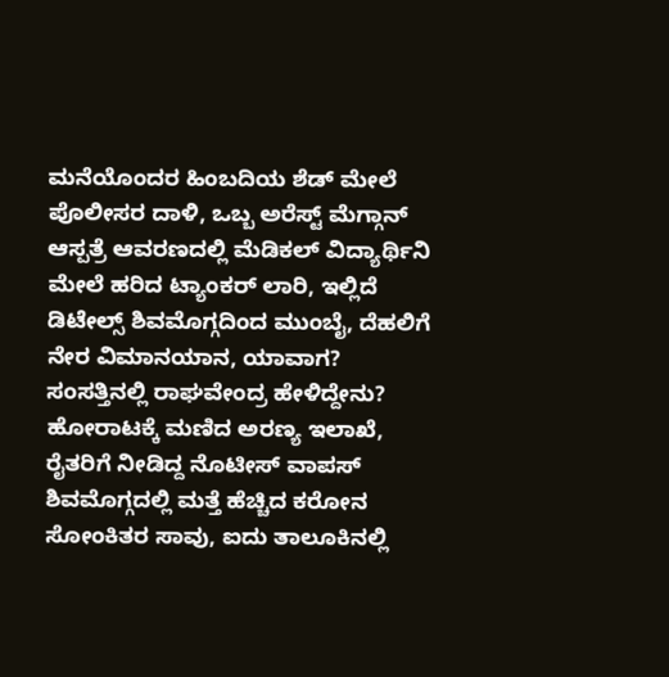ಮನೆಯೊಂದರ ಹಿಂಬದಿಯ ಶೆಡ್ ಮೇಲೆ ಪೊಲೀಸರ ದಾಳಿ, ಒಬ್ಬ ಅರೆಸ್ಟ್ ಮೆಗ್ಗಾನ್ ಆಸ್ಪತ್ರೆ ಆವರಣದಲ್ಲಿ ಮೆಡಿಕಲ್ ವಿದ್ಯಾರ್ಥಿನಿ ಮೇಲೆ ಹರಿದ ಟ್ಯಾಂಕರ್ ಲಾರಿ, ಇಲ್ಲಿದೆ ಡಿಟೇಲ್ಸ್ ಶಿವಮೊಗ್ಗದಿಂದ ಮುಂಬೈ, ದೆಹಲಿಗೆ ನೇರ ವಿಮಾನಯಾನ, ಯಾವಾಗ? ಸಂಸತ್ತಿನಲ್ಲಿ ರಾಘವೇಂದ್ರ ಹೇಳಿದ್ದೇನು? ಹೋರಾಟಕ್ಕೆ ಮಣಿದ ಅರಣ್ಯ ಇಲಾಖೆ, ರೈತರಿಗೆ ನೀಡಿದ್ದ ನೊಟೀಸ್ ವಾಪಸ್
ಶಿವಮೊಗ್ಗದಲ್ಲಿ ಮತ್ತೆ ಹೆಚ್ಚಿದ ಕರೋನ ಸೋಂಕಿತರ ಸಾವು, ಐದು ತಾಲೂಕಿನಲ್ಲಿ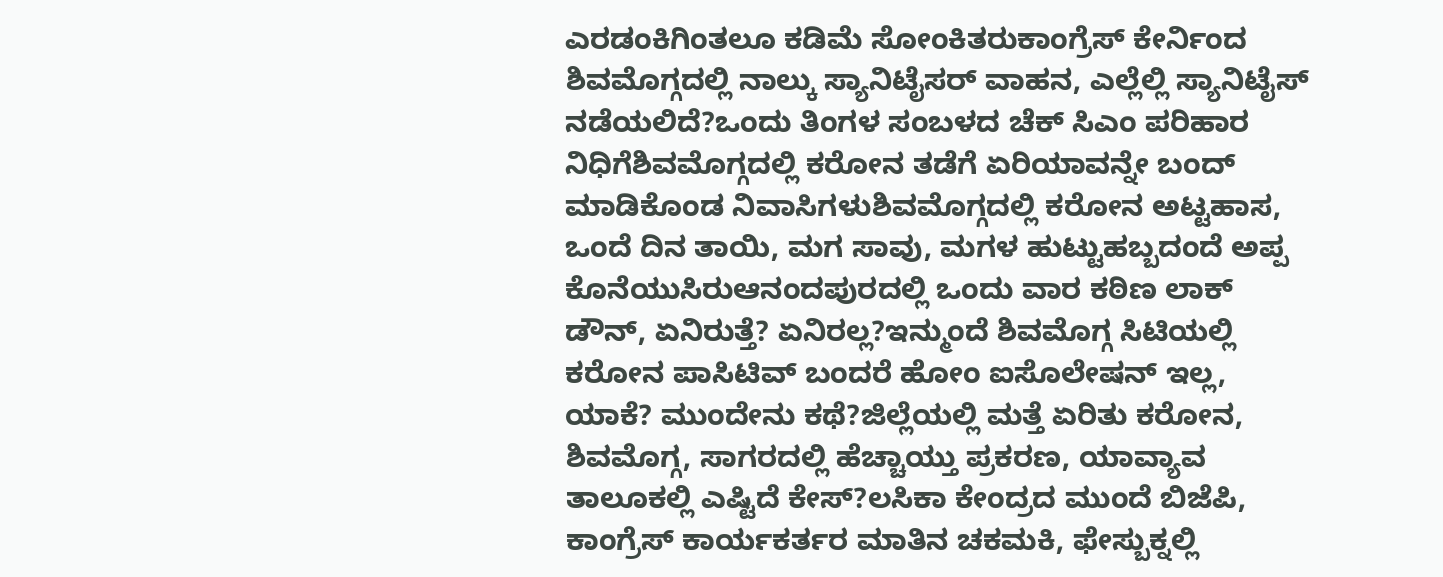ಎರಡಂಕಿಗಿಂತಲೂ ಕಡಿಮೆ ಸೋಂಕಿತರುಕಾಂಗ್ರೆಸ್ ಕೇರ್ನಿಂದ ಶಿವಮೊಗ್ಗದಲ್ಲಿ ನಾಲ್ಕು ಸ್ಯಾನಿಟೈಸರ್ ವಾಹನ, ಎಲ್ಲೆಲ್ಲಿ ಸ್ಯಾನಿಟೈಸ್ ನಡೆಯಲಿದೆ?ಒಂದು ತಿಂಗಳ ಸಂಬಳದ ಚೆಕ್ ಸಿಎಂ ಪರಿಹಾರ ನಿಧಿಗೆಶಿವಮೊಗ್ಗದಲ್ಲಿ ಕರೋನ ತಡೆಗೆ ಏರಿಯಾವನ್ನೇ ಬಂದ್ ಮಾಡಿಕೊಂಡ ನಿವಾಸಿಗಳುಶಿವಮೊಗ್ಗದಲ್ಲಿ ಕರೋನ ಅಟ್ಟಹಾಸ, ಒಂದೆ ದಿನ ತಾಯಿ, ಮಗ ಸಾವು, ಮಗಳ ಹುಟ್ಟುಹಬ್ಬದಂದೆ ಅಪ್ಪ ಕೊನೆಯುಸಿರುಆನಂದಪುರದಲ್ಲಿ ಒಂದು ವಾರ ಕಠಿಣ ಲಾಕ್ ಡೌನ್, ಏನಿರುತ್ತೆ? ಏನಿರಲ್ಲ?ಇನ್ಮುಂದೆ ಶಿವಮೊಗ್ಗ ಸಿಟಿಯಲ್ಲಿ ಕರೋನ ಪಾಸಿಟಿವ್ ಬಂದರೆ ಹೋಂ ಐಸೊಲೇಷನ್ ಇಲ್ಲ, ಯಾಕೆ? ಮುಂದೇನು ಕಥೆ?ಜಿಲ್ಲೆಯಲ್ಲಿ ಮತ್ತೆ ಏರಿತು ಕರೋನ, ಶಿವಮೊಗ್ಗ, ಸಾಗರದಲ್ಲಿ ಹೆಚ್ಚಾಯ್ತು ಪ್ರಕರಣ, ಯಾವ್ಯಾವ ತಾಲೂಕಲ್ಲಿ ಎಷ್ಟಿದೆ ಕೇಸ್?ಲಸಿಕಾ ಕೇಂದ್ರದ ಮುಂದೆ ಬಿಜೆಪಿ, ಕಾಂಗ್ರೆಸ್ ಕಾರ್ಯಕರ್ತರ ಮಾತಿನ ಚಕಮಕಿ, ಫೇಸ್ಬುಕ್ನಲ್ಲಿ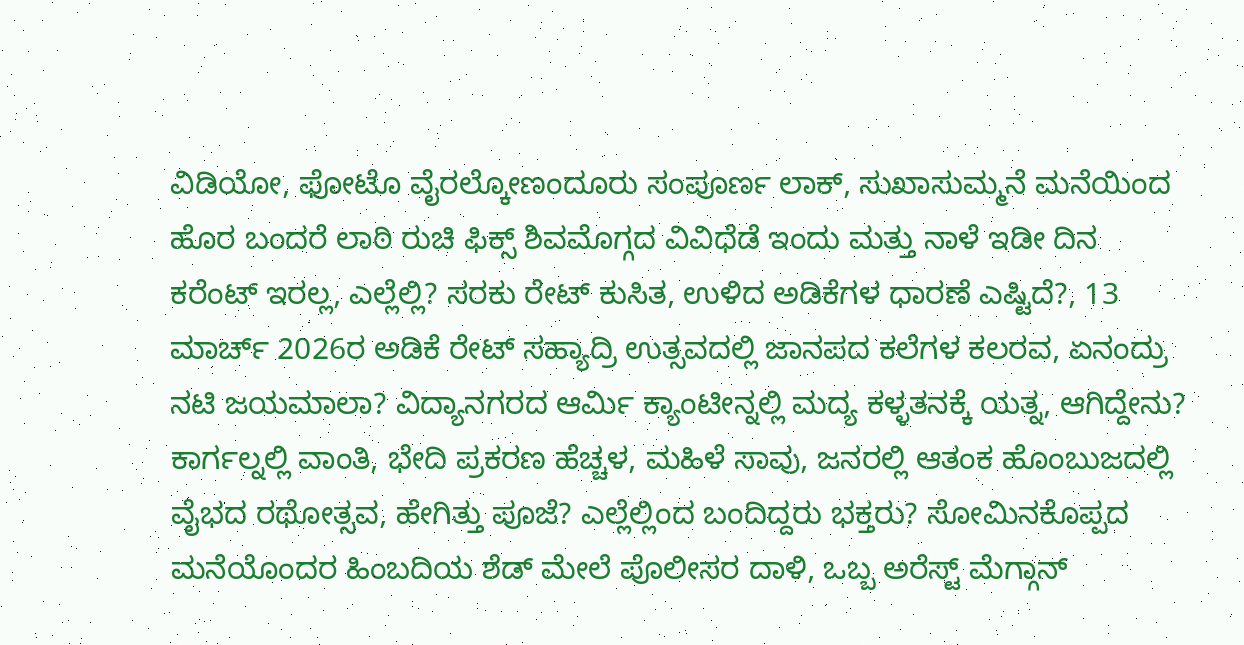ವಿಡಿಯೋ, ಫೋಟೊ ವೈರಲ್ಕೋಣಂದೂರು ಸಂಪೂರ್ಣ ಲಾಕ್, ಸುಖಾಸುಮ್ಮನೆ ಮನೆಯಿಂದ ಹೊರ ಬಂದರೆ ಲಾಠಿ ರುಚಿ ಫಿಕ್ಸ್ ಶಿವಮೊಗ್ಗದ ವಿವಿಧೆಡೆ ಇಂದು ಮತ್ತು ನಾಳೆ ಇಡೀ ದಿನ ಕರೆಂಟ್ ಇರಲ್ಲ, ಎಲ್ಲೆಲ್ಲಿ? ಸರಕು ರೇಟ್ ಕುಸಿತ, ಉಳಿದ ಅಡಿಕೆಗಳ ಧಾರಣೆ ಎಷ್ಟಿದೆ?, 13 ಮಾರ್ಚ್ 2026ರ ಅಡಿಕೆ ರೇಟ್ ಸಹ್ಯಾದ್ರಿ ಉತ್ಸವದಲ್ಲಿ ಜಾನಪದ ಕಲೆಗಳ ಕಲರವ, ಏನಂದ್ರು ನಟಿ ಜಯಮಾಲಾ? ವಿದ್ಯಾನಗರದ ಆರ್ಮಿ ಕ್ಯಾಂಟೀನ್ನಲ್ಲಿ ಮದ್ಯ ಕಳ್ಳತನಕ್ಕೆ ಯತ್ನ, ಆಗಿದ್ದೇನು? ಕಾರ್ಗಲ್ನಲ್ಲಿ ವಾಂತಿ, ಭೇದಿ ಪ್ರಕರಣ ಹೆಚ್ಚಳ, ಮಹಿಳೆ ಸಾವು, ಜನರಲ್ಲಿ ಆತಂಕ ಹೊಂಬುಜದಲ್ಲಿ ವೈಭದ ರಥೋತ್ಸವ, ಹೇಗಿತ್ತು ಪೂಜೆ? ಎಲ್ಲೆಲ್ಲಿಂದ ಬಂದಿದ್ದರು ಭಕ್ತರು? ಸೋಮಿನಕೊಪ್ಪದ ಮನೆಯೊಂದರ ಹಿಂಬದಿಯ ಶೆಡ್ ಮೇಲೆ ಪೊಲೀಸರ ದಾಳಿ, ಒಬ್ಬ ಅರೆಸ್ಟ್ ಮೆಗ್ಗಾನ್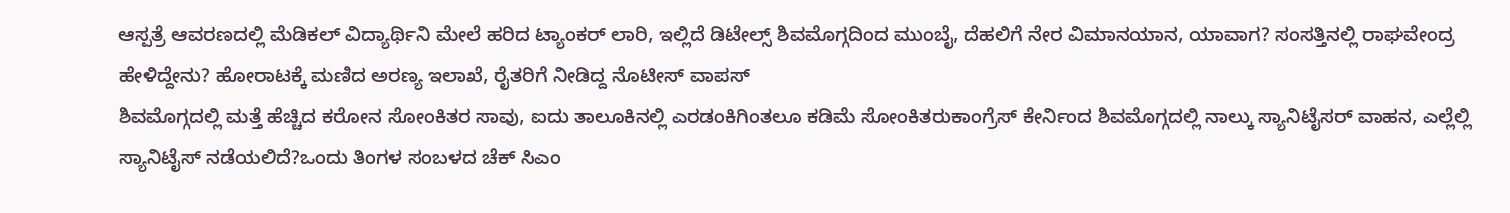ಆಸ್ಪತ್ರೆ ಆವರಣದಲ್ಲಿ ಮೆಡಿಕಲ್ ವಿದ್ಯಾರ್ಥಿನಿ ಮೇಲೆ ಹರಿದ ಟ್ಯಾಂಕರ್ ಲಾರಿ, ಇಲ್ಲಿದೆ ಡಿಟೇಲ್ಸ್ ಶಿವಮೊಗ್ಗದಿಂದ ಮುಂಬೈ, ದೆಹಲಿಗೆ ನೇರ ವಿಮಾನಯಾನ, ಯಾವಾಗ? ಸಂಸತ್ತಿನಲ್ಲಿ ರಾಘವೇಂದ್ರ ಹೇಳಿದ್ದೇನು? ಹೋರಾಟಕ್ಕೆ ಮಣಿದ ಅರಣ್ಯ ಇಲಾಖೆ, ರೈತರಿಗೆ ನೀಡಿದ್ದ ನೊಟೀಸ್ ವಾಪಸ್
ಶಿವಮೊಗ್ಗದಲ್ಲಿ ಮತ್ತೆ ಹೆಚ್ಚಿದ ಕರೋನ ಸೋಂಕಿತರ ಸಾವು, ಐದು ತಾಲೂಕಿನಲ್ಲಿ ಎರಡಂಕಿಗಿಂತಲೂ ಕಡಿಮೆ ಸೋಂಕಿತರುಕಾಂಗ್ರೆಸ್ ಕೇರ್ನಿಂದ ಶಿವಮೊಗ್ಗದಲ್ಲಿ ನಾಲ್ಕು ಸ್ಯಾನಿಟೈಸರ್ ವಾಹನ, ಎಲ್ಲೆಲ್ಲಿ ಸ್ಯಾನಿಟೈಸ್ ನಡೆಯಲಿದೆ?ಒಂದು ತಿಂಗಳ ಸಂಬಳದ ಚೆಕ್ ಸಿಎಂ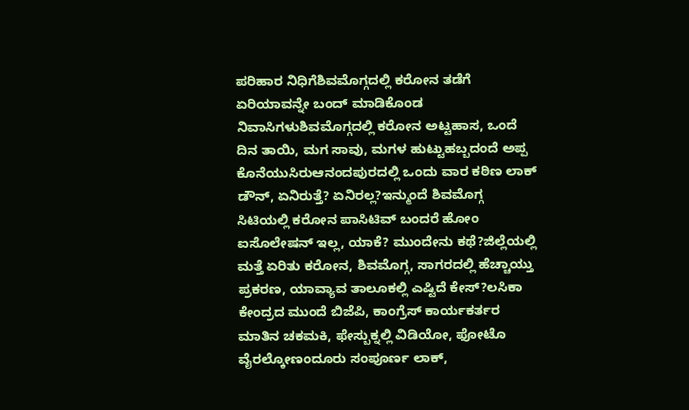ಪರಿಹಾರ ನಿಧಿಗೆಶಿವಮೊಗ್ಗದಲ್ಲಿ ಕರೋನ ತಡೆಗೆ ಏರಿಯಾವನ್ನೇ ಬಂದ್ ಮಾಡಿಕೊಂಡ ನಿವಾಸಿಗಳುಶಿವಮೊಗ್ಗದಲ್ಲಿ ಕರೋನ ಅಟ್ಟಹಾಸ, ಒಂದೆ ದಿನ ತಾಯಿ, ಮಗ ಸಾವು, ಮಗಳ ಹುಟ್ಟುಹಬ್ಬದಂದೆ ಅಪ್ಪ ಕೊನೆಯುಸಿರುಆನಂದಪುರದಲ್ಲಿ ಒಂದು ವಾರ ಕಠಿಣ ಲಾಕ್ ಡೌನ್, ಏನಿರುತ್ತೆ? ಏನಿರಲ್ಲ?ಇನ್ಮುಂದೆ ಶಿವಮೊಗ್ಗ ಸಿಟಿಯಲ್ಲಿ ಕರೋನ ಪಾಸಿಟಿವ್ ಬಂದರೆ ಹೋಂ ಐಸೊಲೇಷನ್ ಇಲ್ಲ, ಯಾಕೆ? ಮುಂದೇನು ಕಥೆ?ಜಿಲ್ಲೆಯಲ್ಲಿ ಮತ್ತೆ ಏರಿತು ಕರೋನ, ಶಿವಮೊಗ್ಗ, ಸಾಗರದಲ್ಲಿ ಹೆಚ್ಚಾಯ್ತು ಪ್ರಕರಣ, ಯಾವ್ಯಾವ ತಾಲೂಕಲ್ಲಿ ಎಷ್ಟಿದೆ ಕೇಸ್?ಲಸಿಕಾ ಕೇಂದ್ರದ ಮುಂದೆ ಬಿಜೆಪಿ, ಕಾಂಗ್ರೆಸ್ ಕಾರ್ಯಕರ್ತರ ಮಾತಿನ ಚಕಮಕಿ, ಫೇಸ್ಬುಕ್ನಲ್ಲಿ ವಿಡಿಯೋ, ಫೋಟೊ ವೈರಲ್ಕೋಣಂದೂರು ಸಂಪೂರ್ಣ ಲಾಕ್,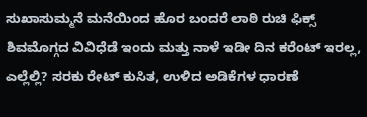ಸುಖಾಸುಮ್ಮನೆ ಮನೆಯಿಂದ ಹೊರ ಬಂದರೆ ಲಾಠಿ ರುಚಿ ಫಿಕ್ಸ್ ಶಿವಮೊಗ್ಗದ ವಿವಿಧೆಡೆ ಇಂದು ಮತ್ತು ನಾಳೆ ಇಡೀ ದಿನ ಕರೆಂಟ್ ಇರಲ್ಲ, ಎಲ್ಲೆಲ್ಲಿ? ಸರಕು ರೇಟ್ ಕುಸಿತ, ಉಳಿದ ಅಡಿಕೆಗಳ ಧಾರಣೆ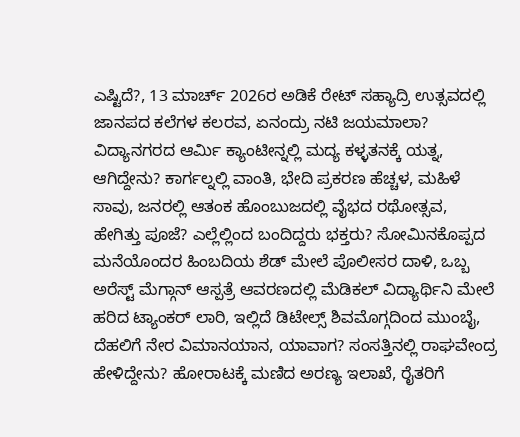ಎಷ್ಟಿದೆ?, 13 ಮಾರ್ಚ್ 2026ರ ಅಡಿಕೆ ರೇಟ್ ಸಹ್ಯಾದ್ರಿ ಉತ್ಸವದಲ್ಲಿ ಜಾನಪದ ಕಲೆಗಳ ಕಲರವ, ಏನಂದ್ರು ನಟಿ ಜಯಮಾಲಾ? ವಿದ್ಯಾನಗರದ ಆರ್ಮಿ ಕ್ಯಾಂಟೀನ್ನಲ್ಲಿ ಮದ್ಯ ಕಳ್ಳತನಕ್ಕೆ ಯತ್ನ, ಆಗಿದ್ದೇನು? ಕಾರ್ಗಲ್ನಲ್ಲಿ ವಾಂತಿ, ಭೇದಿ ಪ್ರಕರಣ ಹೆಚ್ಚಳ, ಮಹಿಳೆ ಸಾವು, ಜನರಲ್ಲಿ ಆತಂಕ ಹೊಂಬುಜದಲ್ಲಿ ವೈಭದ ರಥೋತ್ಸವ, ಹೇಗಿತ್ತು ಪೂಜೆ? ಎಲ್ಲೆಲ್ಲಿಂದ ಬಂದಿದ್ದರು ಭಕ್ತರು? ಸೋಮಿನಕೊಪ್ಪದ ಮನೆಯೊಂದರ ಹಿಂಬದಿಯ ಶೆಡ್ ಮೇಲೆ ಪೊಲೀಸರ ದಾಳಿ, ಒಬ್ಬ ಅರೆಸ್ಟ್ ಮೆಗ್ಗಾನ್ ಆಸ್ಪತ್ರೆ ಆವರಣದಲ್ಲಿ ಮೆಡಿಕಲ್ ವಿದ್ಯಾರ್ಥಿನಿ ಮೇಲೆ ಹರಿದ ಟ್ಯಾಂಕರ್ ಲಾರಿ, ಇಲ್ಲಿದೆ ಡಿಟೇಲ್ಸ್ ಶಿವಮೊಗ್ಗದಿಂದ ಮುಂಬೈ, ದೆಹಲಿಗೆ ನೇರ ವಿಮಾನಯಾನ, ಯಾವಾಗ? ಸಂಸತ್ತಿನಲ್ಲಿ ರಾಘವೇಂದ್ರ ಹೇಳಿದ್ದೇನು? ಹೋರಾಟಕ್ಕೆ ಮಣಿದ ಅರಣ್ಯ ಇಲಾಖೆ, ರೈತರಿಗೆ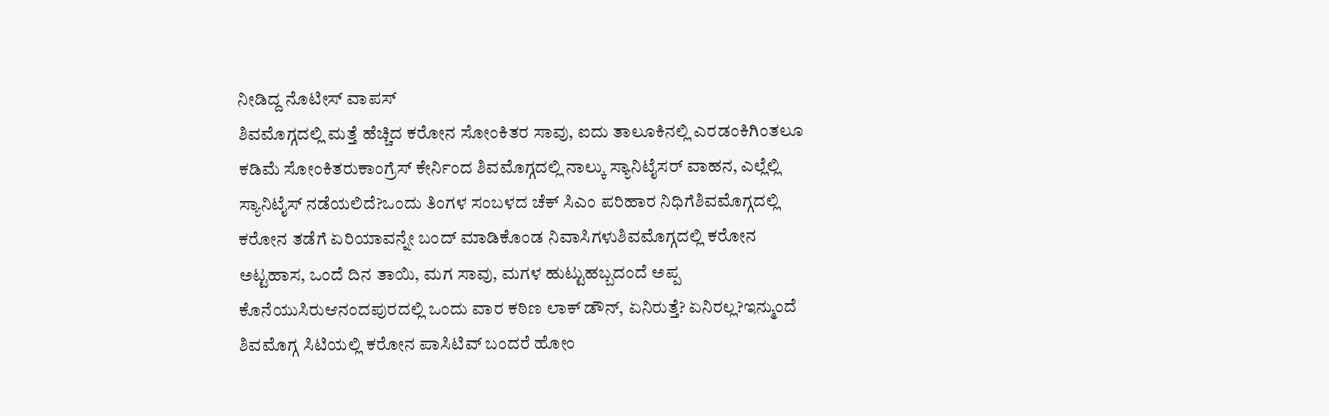ನೀಡಿದ್ದ ನೊಟೀಸ್ ವಾಪಸ್
ಶಿವಮೊಗ್ಗದಲ್ಲಿ ಮತ್ತೆ ಹೆಚ್ಚಿದ ಕರೋನ ಸೋಂಕಿತರ ಸಾವು, ಐದು ತಾಲೂಕಿನಲ್ಲಿ ಎರಡಂಕಿಗಿಂತಲೂ ಕಡಿಮೆ ಸೋಂಕಿತರುಕಾಂಗ್ರೆಸ್ ಕೇರ್ನಿಂದ ಶಿವಮೊಗ್ಗದಲ್ಲಿ ನಾಲ್ಕು ಸ್ಯಾನಿಟೈಸರ್ ವಾಹನ, ಎಲ್ಲೆಲ್ಲಿ ಸ್ಯಾನಿಟೈಸ್ ನಡೆಯಲಿದೆ?ಒಂದು ತಿಂಗಳ ಸಂಬಳದ ಚೆಕ್ ಸಿಎಂ ಪರಿಹಾರ ನಿಧಿಗೆಶಿವಮೊಗ್ಗದಲ್ಲಿ ಕರೋನ ತಡೆಗೆ ಏರಿಯಾವನ್ನೇ ಬಂದ್ ಮಾಡಿಕೊಂಡ ನಿವಾಸಿಗಳುಶಿವಮೊಗ್ಗದಲ್ಲಿ ಕರೋನ ಅಟ್ಟಹಾಸ, ಒಂದೆ ದಿನ ತಾಯಿ, ಮಗ ಸಾವು, ಮಗಳ ಹುಟ್ಟುಹಬ್ಬದಂದೆ ಅಪ್ಪ ಕೊನೆಯುಸಿರುಆನಂದಪುರದಲ್ಲಿ ಒಂದು ವಾರ ಕಠಿಣ ಲಾಕ್ ಡೌನ್, ಏನಿರುತ್ತೆ? ಏನಿರಲ್ಲ?ಇನ್ಮುಂದೆ ಶಿವಮೊಗ್ಗ ಸಿಟಿಯಲ್ಲಿ ಕರೋನ ಪಾಸಿಟಿವ್ ಬಂದರೆ ಹೋಂ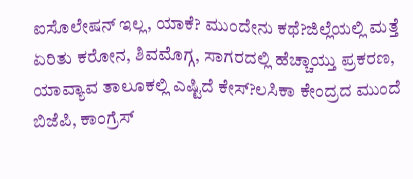ಐಸೊಲೇಷನ್ ಇಲ್ಲ, ಯಾಕೆ? ಮುಂದೇನು ಕಥೆ?ಜಿಲ್ಲೆಯಲ್ಲಿ ಮತ್ತೆ ಏರಿತು ಕರೋನ, ಶಿವಮೊಗ್ಗ, ಸಾಗರದಲ್ಲಿ ಹೆಚ್ಚಾಯ್ತು ಪ್ರಕರಣ, ಯಾವ್ಯಾವ ತಾಲೂಕಲ್ಲಿ ಎಷ್ಟಿದೆ ಕೇಸ್?ಲಸಿಕಾ ಕೇಂದ್ರದ ಮುಂದೆ ಬಿಜೆಪಿ, ಕಾಂಗ್ರೆಸ್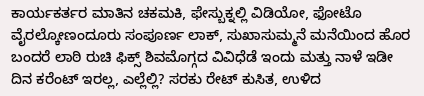ಕಾರ್ಯಕರ್ತರ ಮಾತಿನ ಚಕಮಕಿ, ಫೇಸ್ಬುಕ್ನಲ್ಲಿ ವಿಡಿಯೋ, ಫೋಟೊ ವೈರಲ್ಕೋಣಂದೂರು ಸಂಪೂರ್ಣ ಲಾಕ್, ಸುಖಾಸುಮ್ಮನೆ ಮನೆಯಿಂದ ಹೊರ ಬಂದರೆ ಲಾಠಿ ರುಚಿ ಫಿಕ್ಸ್ ಶಿವಮೊಗ್ಗದ ವಿವಿಧೆಡೆ ಇಂದು ಮತ್ತು ನಾಳೆ ಇಡೀ ದಿನ ಕರೆಂಟ್ ಇರಲ್ಲ, ಎಲ್ಲೆಲ್ಲಿ? ಸರಕು ರೇಟ್ ಕುಸಿತ, ಉಳಿದ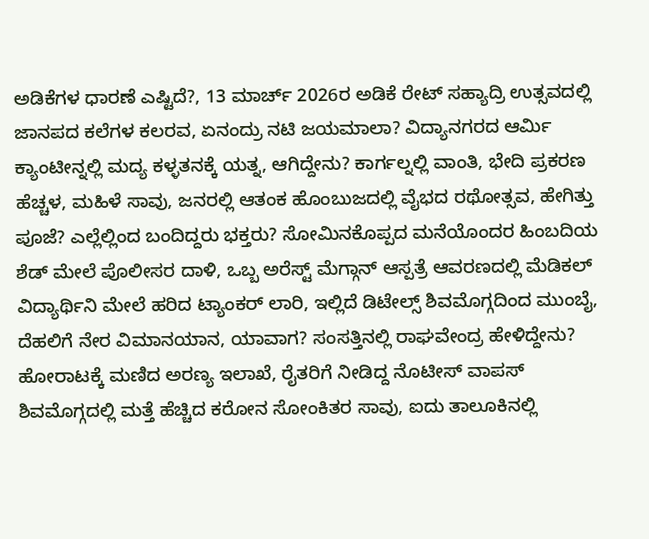ಅಡಿಕೆಗಳ ಧಾರಣೆ ಎಷ್ಟಿದೆ?, 13 ಮಾರ್ಚ್ 2026ರ ಅಡಿಕೆ ರೇಟ್ ಸಹ್ಯಾದ್ರಿ ಉತ್ಸವದಲ್ಲಿ ಜಾನಪದ ಕಲೆಗಳ ಕಲರವ, ಏನಂದ್ರು ನಟಿ ಜಯಮಾಲಾ? ವಿದ್ಯಾನಗರದ ಆರ್ಮಿ ಕ್ಯಾಂಟೀನ್ನಲ್ಲಿ ಮದ್ಯ ಕಳ್ಳತನಕ್ಕೆ ಯತ್ನ, ಆಗಿದ್ದೇನು? ಕಾರ್ಗಲ್ನಲ್ಲಿ ವಾಂತಿ, ಭೇದಿ ಪ್ರಕರಣ ಹೆಚ್ಚಳ, ಮಹಿಳೆ ಸಾವು, ಜನರಲ್ಲಿ ಆತಂಕ ಹೊಂಬುಜದಲ್ಲಿ ವೈಭದ ರಥೋತ್ಸವ, ಹೇಗಿತ್ತು ಪೂಜೆ? ಎಲ್ಲೆಲ್ಲಿಂದ ಬಂದಿದ್ದರು ಭಕ್ತರು? ಸೋಮಿನಕೊಪ್ಪದ ಮನೆಯೊಂದರ ಹಿಂಬದಿಯ ಶೆಡ್ ಮೇಲೆ ಪೊಲೀಸರ ದಾಳಿ, ಒಬ್ಬ ಅರೆಸ್ಟ್ ಮೆಗ್ಗಾನ್ ಆಸ್ಪತ್ರೆ ಆವರಣದಲ್ಲಿ ಮೆಡಿಕಲ್ ವಿದ್ಯಾರ್ಥಿನಿ ಮೇಲೆ ಹರಿದ ಟ್ಯಾಂಕರ್ ಲಾರಿ, ಇಲ್ಲಿದೆ ಡಿಟೇಲ್ಸ್ ಶಿವಮೊಗ್ಗದಿಂದ ಮುಂಬೈ, ದೆಹಲಿಗೆ ನೇರ ವಿಮಾನಯಾನ, ಯಾವಾಗ? ಸಂಸತ್ತಿನಲ್ಲಿ ರಾಘವೇಂದ್ರ ಹೇಳಿದ್ದೇನು? ಹೋರಾಟಕ್ಕೆ ಮಣಿದ ಅರಣ್ಯ ಇಲಾಖೆ, ರೈತರಿಗೆ ನೀಡಿದ್ದ ನೊಟೀಸ್ ವಾಪಸ್
ಶಿವಮೊಗ್ಗದಲ್ಲಿ ಮತ್ತೆ ಹೆಚ್ಚಿದ ಕರೋನ ಸೋಂಕಿತರ ಸಾವು, ಐದು ತಾಲೂಕಿನಲ್ಲಿ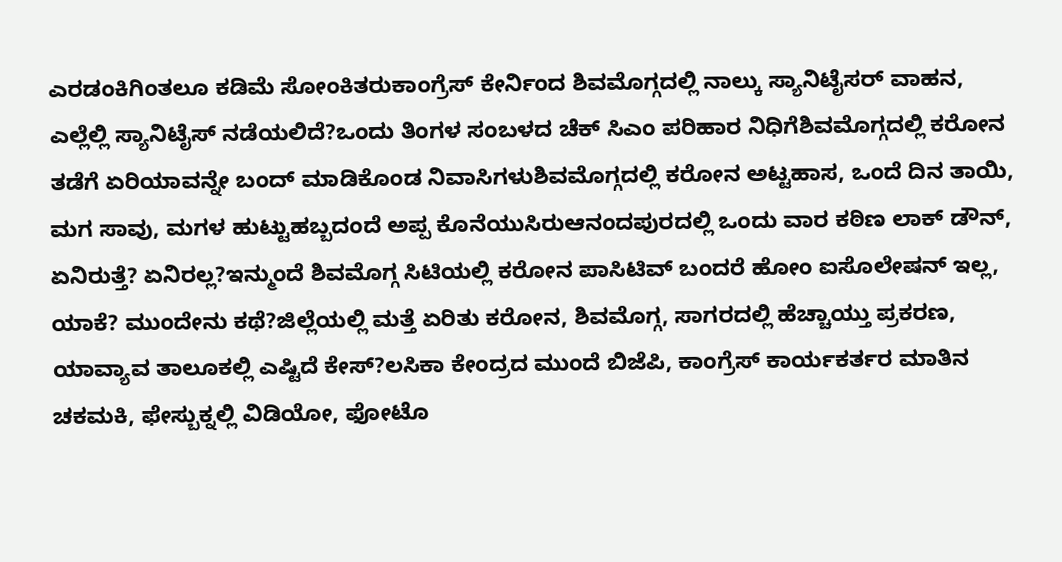ಎರಡಂಕಿಗಿಂತಲೂ ಕಡಿಮೆ ಸೋಂಕಿತರುಕಾಂಗ್ರೆಸ್ ಕೇರ್ನಿಂದ ಶಿವಮೊಗ್ಗದಲ್ಲಿ ನಾಲ್ಕು ಸ್ಯಾನಿಟೈಸರ್ ವಾಹನ, ಎಲ್ಲೆಲ್ಲಿ ಸ್ಯಾನಿಟೈಸ್ ನಡೆಯಲಿದೆ?ಒಂದು ತಿಂಗಳ ಸಂಬಳದ ಚೆಕ್ ಸಿಎಂ ಪರಿಹಾರ ನಿಧಿಗೆಶಿವಮೊಗ್ಗದಲ್ಲಿ ಕರೋನ ತಡೆಗೆ ಏರಿಯಾವನ್ನೇ ಬಂದ್ ಮಾಡಿಕೊಂಡ ನಿವಾಸಿಗಳುಶಿವಮೊಗ್ಗದಲ್ಲಿ ಕರೋನ ಅಟ್ಟಹಾಸ, ಒಂದೆ ದಿನ ತಾಯಿ, ಮಗ ಸಾವು, ಮಗಳ ಹುಟ್ಟುಹಬ್ಬದಂದೆ ಅಪ್ಪ ಕೊನೆಯುಸಿರುಆನಂದಪುರದಲ್ಲಿ ಒಂದು ವಾರ ಕಠಿಣ ಲಾಕ್ ಡೌನ್, ಏನಿರುತ್ತೆ? ಏನಿರಲ್ಲ?ಇನ್ಮುಂದೆ ಶಿವಮೊಗ್ಗ ಸಿಟಿಯಲ್ಲಿ ಕರೋನ ಪಾಸಿಟಿವ್ ಬಂದರೆ ಹೋಂ ಐಸೊಲೇಷನ್ ಇಲ್ಲ, ಯಾಕೆ? ಮುಂದೇನು ಕಥೆ?ಜಿಲ್ಲೆಯಲ್ಲಿ ಮತ್ತೆ ಏರಿತು ಕರೋನ, ಶಿವಮೊಗ್ಗ, ಸಾಗರದಲ್ಲಿ ಹೆಚ್ಚಾಯ್ತು ಪ್ರಕರಣ, ಯಾವ್ಯಾವ ತಾಲೂಕಲ್ಲಿ ಎಷ್ಟಿದೆ ಕೇಸ್?ಲಸಿಕಾ ಕೇಂದ್ರದ ಮುಂದೆ ಬಿಜೆಪಿ, ಕಾಂಗ್ರೆಸ್ ಕಾರ್ಯಕರ್ತರ ಮಾತಿನ ಚಕಮಕಿ, ಫೇಸ್ಬುಕ್ನಲ್ಲಿ ವಿಡಿಯೋ, ಫೋಟೊ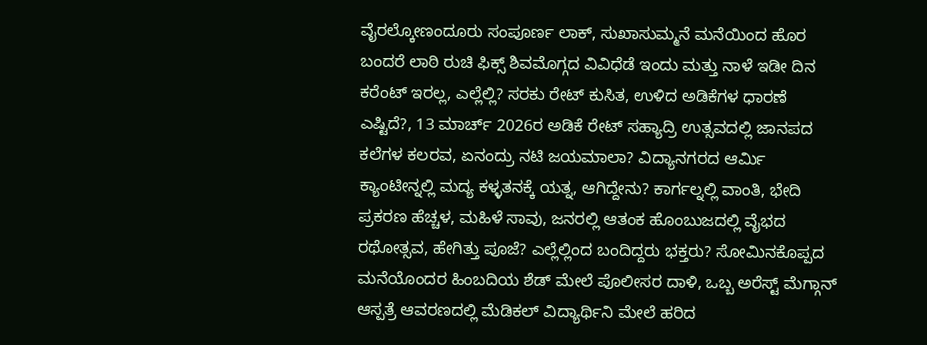ವೈರಲ್ಕೋಣಂದೂರು ಸಂಪೂರ್ಣ ಲಾಕ್, ಸುಖಾಸುಮ್ಮನೆ ಮನೆಯಿಂದ ಹೊರ ಬಂದರೆ ಲಾಠಿ ರುಚಿ ಫಿಕ್ಸ್ ಶಿವಮೊಗ್ಗದ ವಿವಿಧೆಡೆ ಇಂದು ಮತ್ತು ನಾಳೆ ಇಡೀ ದಿನ ಕರೆಂಟ್ ಇರಲ್ಲ, ಎಲ್ಲೆಲ್ಲಿ? ಸರಕು ರೇಟ್ ಕುಸಿತ, ಉಳಿದ ಅಡಿಕೆಗಳ ಧಾರಣೆ ಎಷ್ಟಿದೆ?, 13 ಮಾರ್ಚ್ 2026ರ ಅಡಿಕೆ ರೇಟ್ ಸಹ್ಯಾದ್ರಿ ಉತ್ಸವದಲ್ಲಿ ಜಾನಪದ ಕಲೆಗಳ ಕಲರವ, ಏನಂದ್ರು ನಟಿ ಜಯಮಾಲಾ? ವಿದ್ಯಾನಗರದ ಆರ್ಮಿ ಕ್ಯಾಂಟೀನ್ನಲ್ಲಿ ಮದ್ಯ ಕಳ್ಳತನಕ್ಕೆ ಯತ್ನ, ಆಗಿದ್ದೇನು? ಕಾರ್ಗಲ್ನಲ್ಲಿ ವಾಂತಿ, ಭೇದಿ ಪ್ರಕರಣ ಹೆಚ್ಚಳ, ಮಹಿಳೆ ಸಾವು, ಜನರಲ್ಲಿ ಆತಂಕ ಹೊಂಬುಜದಲ್ಲಿ ವೈಭದ ರಥೋತ್ಸವ, ಹೇಗಿತ್ತು ಪೂಜೆ? ಎಲ್ಲೆಲ್ಲಿಂದ ಬಂದಿದ್ದರು ಭಕ್ತರು? ಸೋಮಿನಕೊಪ್ಪದ ಮನೆಯೊಂದರ ಹಿಂಬದಿಯ ಶೆಡ್ ಮೇಲೆ ಪೊಲೀಸರ ದಾಳಿ, ಒಬ್ಬ ಅರೆಸ್ಟ್ ಮೆಗ್ಗಾನ್ ಆಸ್ಪತ್ರೆ ಆವರಣದಲ್ಲಿ ಮೆಡಿಕಲ್ ವಿದ್ಯಾರ್ಥಿನಿ ಮೇಲೆ ಹರಿದ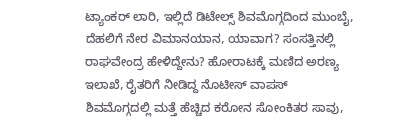ಟ್ಯಾಂಕರ್ ಲಾರಿ, ಇಲ್ಲಿದೆ ಡಿಟೇಲ್ಸ್ ಶಿವಮೊಗ್ಗದಿಂದ ಮುಂಬೈ, ದೆಹಲಿಗೆ ನೇರ ವಿಮಾನಯಾನ, ಯಾವಾಗ? ಸಂಸತ್ತಿನಲ್ಲಿ ರಾಘವೇಂದ್ರ ಹೇಳಿದ್ದೇನು? ಹೋರಾಟಕ್ಕೆ ಮಣಿದ ಅರಣ್ಯ ಇಲಾಖೆ, ರೈತರಿಗೆ ನೀಡಿದ್ದ ನೊಟೀಸ್ ವಾಪಸ್
ಶಿವಮೊಗ್ಗದಲ್ಲಿ ಮತ್ತೆ ಹೆಚ್ಚಿದ ಕರೋನ ಸೋಂಕಿತರ ಸಾವು,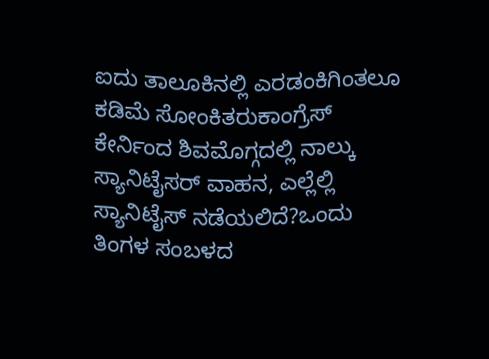ಐದು ತಾಲೂಕಿನಲ್ಲಿ ಎರಡಂಕಿಗಿಂತಲೂ ಕಡಿಮೆ ಸೋಂಕಿತರುಕಾಂಗ್ರೆಸ್ ಕೇರ್ನಿಂದ ಶಿವಮೊಗ್ಗದಲ್ಲಿ ನಾಲ್ಕು ಸ್ಯಾನಿಟೈಸರ್ ವಾಹನ, ಎಲ್ಲೆಲ್ಲಿ ಸ್ಯಾನಿಟೈಸ್ ನಡೆಯಲಿದೆ?ಒಂದು ತಿಂಗಳ ಸಂಬಳದ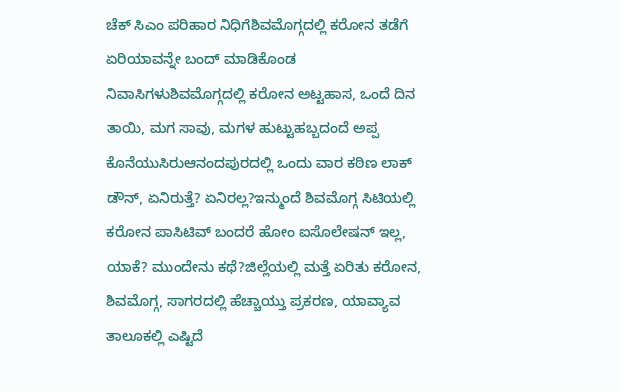ಚೆಕ್ ಸಿಎಂ ಪರಿಹಾರ ನಿಧಿಗೆಶಿವಮೊಗ್ಗದಲ್ಲಿ ಕರೋನ ತಡೆಗೆ ಏರಿಯಾವನ್ನೇ ಬಂದ್ ಮಾಡಿಕೊಂಡ ನಿವಾಸಿಗಳುಶಿವಮೊಗ್ಗದಲ್ಲಿ ಕರೋನ ಅಟ್ಟಹಾಸ, ಒಂದೆ ದಿನ ತಾಯಿ, ಮಗ ಸಾವು, ಮಗಳ ಹುಟ್ಟುಹಬ್ಬದಂದೆ ಅಪ್ಪ ಕೊನೆಯುಸಿರುಆನಂದಪುರದಲ್ಲಿ ಒಂದು ವಾರ ಕಠಿಣ ಲಾಕ್ ಡೌನ್, ಏನಿರುತ್ತೆ? ಏನಿರಲ್ಲ?ಇನ್ಮುಂದೆ ಶಿವಮೊಗ್ಗ ಸಿಟಿಯಲ್ಲಿ ಕರೋನ ಪಾಸಿಟಿವ್ ಬಂದರೆ ಹೋಂ ಐಸೊಲೇಷನ್ ಇಲ್ಲ, ಯಾಕೆ? ಮುಂದೇನು ಕಥೆ?ಜಿಲ್ಲೆಯಲ್ಲಿ ಮತ್ತೆ ಏರಿತು ಕರೋನ, ಶಿವಮೊಗ್ಗ, ಸಾಗರದಲ್ಲಿ ಹೆಚ್ಚಾಯ್ತು ಪ್ರಕರಣ, ಯಾವ್ಯಾವ ತಾಲೂಕಲ್ಲಿ ಎಷ್ಟಿದೆ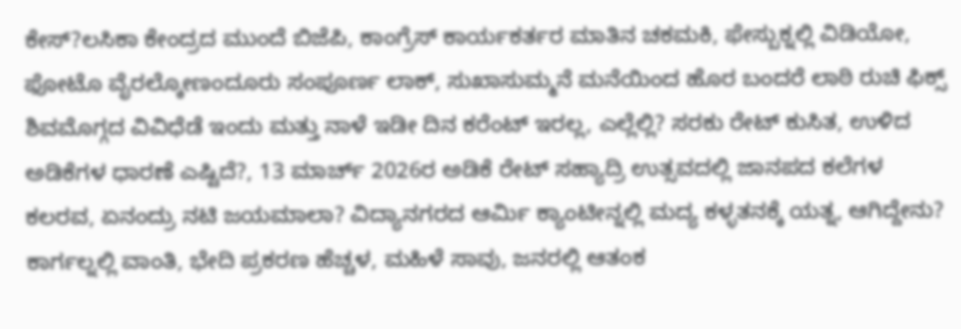ಕೇಸ್?ಲಸಿಕಾ ಕೇಂದ್ರದ ಮುಂದೆ ಬಿಜೆಪಿ, ಕಾಂಗ್ರೆಸ್ ಕಾರ್ಯಕರ್ತರ ಮಾತಿನ ಚಕಮಕಿ, ಫೇಸ್ಬುಕ್ನಲ್ಲಿ ವಿಡಿಯೋ, ಫೋಟೊ ವೈರಲ್ಕೋಣಂದೂರು ಸಂಪೂರ್ಣ ಲಾಕ್, ಸುಖಾಸುಮ್ಮನೆ ಮನೆಯಿಂದ ಹೊರ ಬಂದರೆ ಲಾಠಿ ರುಚಿ ಫಿಕ್ಸ್ ಶಿವಮೊಗ್ಗದ ವಿವಿಧೆಡೆ ಇಂದು ಮತ್ತು ನಾಳೆ ಇಡೀ ದಿನ ಕರೆಂಟ್ ಇರಲ್ಲ, ಎಲ್ಲೆಲ್ಲಿ? ಸರಕು ರೇಟ್ ಕುಸಿತ, ಉಳಿದ ಅಡಿಕೆಗಳ ಧಾರಣೆ ಎಷ್ಟಿದೆ?, 13 ಮಾರ್ಚ್ 2026ರ ಅಡಿಕೆ ರೇಟ್ ಸಹ್ಯಾದ್ರಿ ಉತ್ಸವದಲ್ಲಿ ಜಾನಪದ ಕಲೆಗಳ ಕಲರವ, ಏನಂದ್ರು ನಟಿ ಜಯಮಾಲಾ? ವಿದ್ಯಾನಗರದ ಆರ್ಮಿ ಕ್ಯಾಂಟೀನ್ನಲ್ಲಿ ಮದ್ಯ ಕಳ್ಳತನಕ್ಕೆ ಯತ್ನ, ಆಗಿದ್ದೇನು? ಕಾರ್ಗಲ್ನಲ್ಲಿ ವಾಂತಿ, ಭೇದಿ ಪ್ರಕರಣ ಹೆಚ್ಚಳ, ಮಹಿಳೆ ಸಾವು, ಜನರಲ್ಲಿ ಆತಂಕ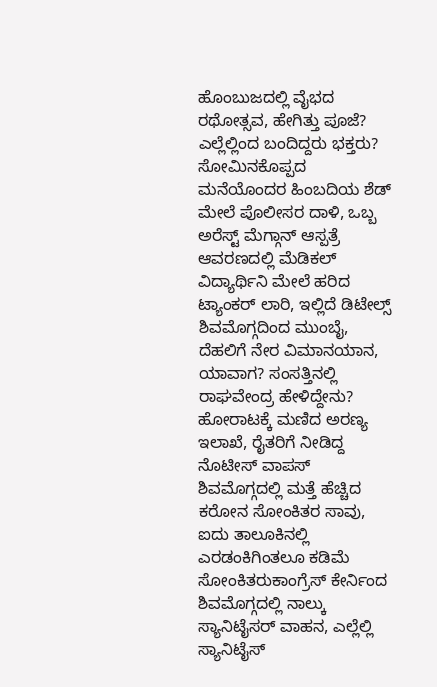ಹೊಂಬುಜದಲ್ಲಿ ವೈಭದ ರಥೋತ್ಸವ, ಹೇಗಿತ್ತು ಪೂಜೆ? ಎಲ್ಲೆಲ್ಲಿಂದ ಬಂದಿದ್ದರು ಭಕ್ತರು? ಸೋಮಿನಕೊಪ್ಪದ ಮನೆಯೊಂದರ ಹಿಂಬದಿಯ ಶೆಡ್ ಮೇಲೆ ಪೊಲೀಸರ ದಾಳಿ, ಒಬ್ಬ ಅರೆಸ್ಟ್ ಮೆಗ್ಗಾನ್ ಆಸ್ಪತ್ರೆ ಆವರಣದಲ್ಲಿ ಮೆಡಿಕಲ್ ವಿದ್ಯಾರ್ಥಿನಿ ಮೇಲೆ ಹರಿದ ಟ್ಯಾಂಕರ್ ಲಾರಿ, ಇಲ್ಲಿದೆ ಡಿಟೇಲ್ಸ್ ಶಿವಮೊಗ್ಗದಿಂದ ಮುಂಬೈ, ದೆಹಲಿಗೆ ನೇರ ವಿಮಾನಯಾನ, ಯಾವಾಗ? ಸಂಸತ್ತಿನಲ್ಲಿ ರಾಘವೇಂದ್ರ ಹೇಳಿದ್ದೇನು? ಹೋರಾಟಕ್ಕೆ ಮಣಿದ ಅರಣ್ಯ ಇಲಾಖೆ, ರೈತರಿಗೆ ನೀಡಿದ್ದ ನೊಟೀಸ್ ವಾಪಸ್
ಶಿವಮೊಗ್ಗದಲ್ಲಿ ಮತ್ತೆ ಹೆಚ್ಚಿದ ಕರೋನ ಸೋಂಕಿತರ ಸಾವು, ಐದು ತಾಲೂಕಿನಲ್ಲಿ ಎರಡಂಕಿಗಿಂತಲೂ ಕಡಿಮೆ ಸೋಂಕಿತರುಕಾಂಗ್ರೆಸ್ ಕೇರ್ನಿಂದ ಶಿವಮೊಗ್ಗದಲ್ಲಿ ನಾಲ್ಕು ಸ್ಯಾನಿಟೈಸರ್ ವಾಹನ, ಎಲ್ಲೆಲ್ಲಿ ಸ್ಯಾನಿಟೈಸ್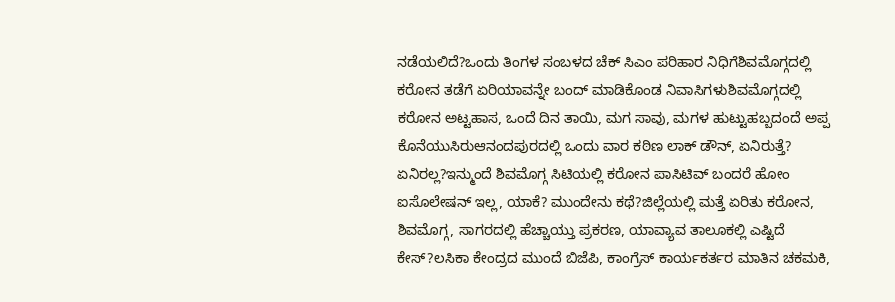ನಡೆಯಲಿದೆ?ಒಂದು ತಿಂಗಳ ಸಂಬಳದ ಚೆಕ್ ಸಿಎಂ ಪರಿಹಾರ ನಿಧಿಗೆಶಿವಮೊಗ್ಗದಲ್ಲಿ ಕರೋನ ತಡೆಗೆ ಏರಿಯಾವನ್ನೇ ಬಂದ್ ಮಾಡಿಕೊಂಡ ನಿವಾಸಿಗಳುಶಿವಮೊಗ್ಗದಲ್ಲಿ ಕರೋನ ಅಟ್ಟಹಾಸ, ಒಂದೆ ದಿನ ತಾಯಿ, ಮಗ ಸಾವು, ಮಗಳ ಹುಟ್ಟುಹಬ್ಬದಂದೆ ಅಪ್ಪ ಕೊನೆಯುಸಿರುಆನಂದಪುರದಲ್ಲಿ ಒಂದು ವಾರ ಕಠಿಣ ಲಾಕ್ ಡೌನ್, ಏನಿರುತ್ತೆ? ಏನಿರಲ್ಲ?ಇನ್ಮುಂದೆ ಶಿವಮೊಗ್ಗ ಸಿಟಿಯಲ್ಲಿ ಕರೋನ ಪಾಸಿಟಿವ್ ಬಂದರೆ ಹೋಂ ಐಸೊಲೇಷನ್ ಇಲ್ಲ, ಯಾಕೆ? ಮುಂದೇನು ಕಥೆ?ಜಿಲ್ಲೆಯಲ್ಲಿ ಮತ್ತೆ ಏರಿತು ಕರೋನ, ಶಿವಮೊಗ್ಗ, ಸಾಗರದಲ್ಲಿ ಹೆಚ್ಚಾಯ್ತು ಪ್ರಕರಣ, ಯಾವ್ಯಾವ ತಾಲೂಕಲ್ಲಿ ಎಷ್ಟಿದೆ ಕೇಸ್?ಲಸಿಕಾ ಕೇಂದ್ರದ ಮುಂದೆ ಬಿಜೆಪಿ, ಕಾಂಗ್ರೆಸ್ ಕಾರ್ಯಕರ್ತರ ಮಾತಿನ ಚಕಮಕಿ,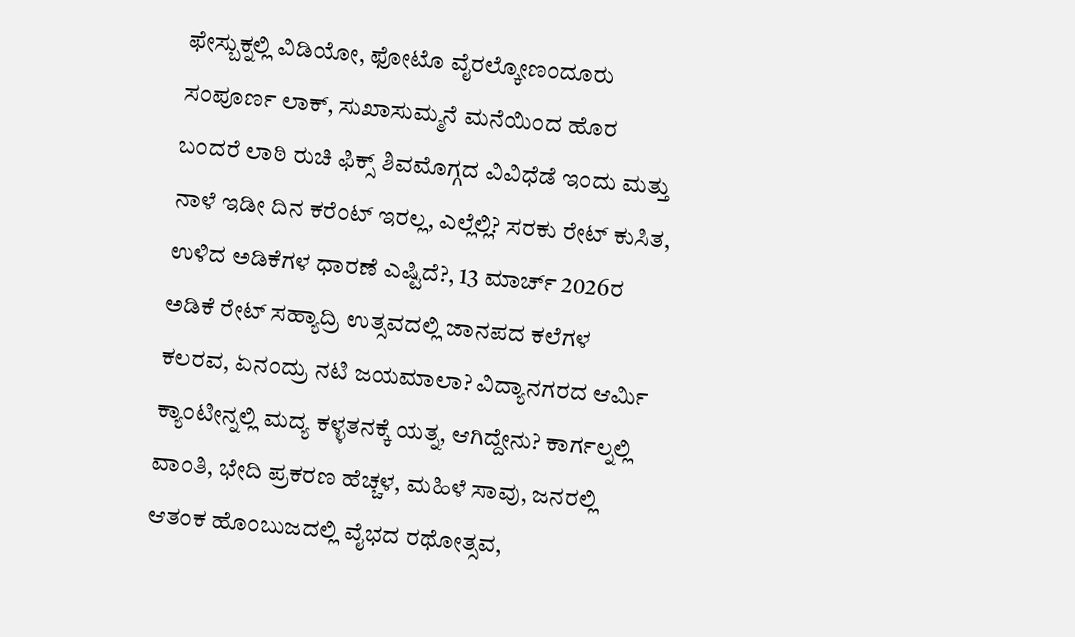ಫೇಸ್ಬುಕ್ನಲ್ಲಿ ವಿಡಿಯೋ, ಫೋಟೊ ವೈರಲ್ಕೋಣಂದೂರು ಸಂಪೂರ್ಣ ಲಾಕ್, ಸುಖಾಸುಮ್ಮನೆ ಮನೆಯಿಂದ ಹೊರ ಬಂದರೆ ಲಾಠಿ ರುಚಿ ಫಿಕ್ಸ್ ಶಿವಮೊಗ್ಗದ ವಿವಿಧೆಡೆ ಇಂದು ಮತ್ತು ನಾಳೆ ಇಡೀ ದಿನ ಕರೆಂಟ್ ಇರಲ್ಲ, ಎಲ್ಲೆಲ್ಲಿ? ಸರಕು ರೇಟ್ ಕುಸಿತ, ಉಳಿದ ಅಡಿಕೆಗಳ ಧಾರಣೆ ಎಷ್ಟಿದೆ?, 13 ಮಾರ್ಚ್ 2026ರ ಅಡಿಕೆ ರೇಟ್ ಸಹ್ಯಾದ್ರಿ ಉತ್ಸವದಲ್ಲಿ ಜಾನಪದ ಕಲೆಗಳ ಕಲರವ, ಏನಂದ್ರು ನಟಿ ಜಯಮಾಲಾ? ವಿದ್ಯಾನಗರದ ಆರ್ಮಿ ಕ್ಯಾಂಟೀನ್ನಲ್ಲಿ ಮದ್ಯ ಕಳ್ಳತನಕ್ಕೆ ಯತ್ನ, ಆಗಿದ್ದೇನು? ಕಾರ್ಗಲ್ನಲ್ಲಿ ವಾಂತಿ, ಭೇದಿ ಪ್ರಕರಣ ಹೆಚ್ಚಳ, ಮಹಿಳೆ ಸಾವು, ಜನರಲ್ಲಿ ಆತಂಕ ಹೊಂಬುಜದಲ್ಲಿ ವೈಭದ ರಥೋತ್ಸವ,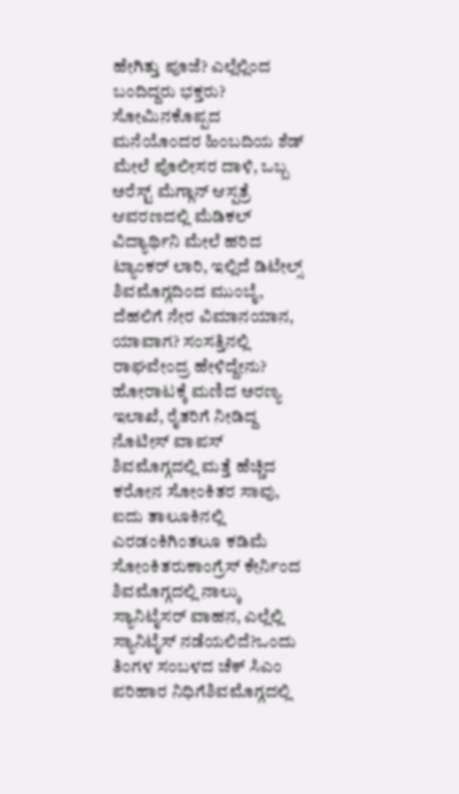ಹೇಗಿತ್ತು ಪೂಜೆ? ಎಲ್ಲೆಲ್ಲಿಂದ ಬಂದಿದ್ದರು ಭಕ್ತರು? ಸೋಮಿನಕೊಪ್ಪದ ಮನೆಯೊಂದರ ಹಿಂಬದಿಯ ಶೆಡ್ ಮೇಲೆ ಪೊಲೀಸರ ದಾಳಿ, ಒಬ್ಬ ಅರೆಸ್ಟ್ ಮೆಗ್ಗಾನ್ ಆಸ್ಪತ್ರೆ ಆವರಣದಲ್ಲಿ ಮೆಡಿಕಲ್ ವಿದ್ಯಾರ್ಥಿನಿ ಮೇಲೆ ಹರಿದ ಟ್ಯಾಂಕರ್ ಲಾರಿ, ಇಲ್ಲಿದೆ ಡಿಟೇಲ್ಸ್ ಶಿವಮೊಗ್ಗದಿಂದ ಮುಂಬೈ, ದೆಹಲಿಗೆ ನೇರ ವಿಮಾನಯಾನ, ಯಾವಾಗ? ಸಂಸತ್ತಿನಲ್ಲಿ ರಾಘವೇಂದ್ರ ಹೇಳಿದ್ದೇನು? ಹೋರಾಟಕ್ಕೆ ಮಣಿದ ಅರಣ್ಯ ಇಲಾಖೆ, ರೈತರಿಗೆ ನೀಡಿದ್ದ ನೊಟೀಸ್ ವಾಪಸ್
ಶಿವಮೊಗ್ಗದಲ್ಲಿ ಮತ್ತೆ ಹೆಚ್ಚಿದ ಕರೋನ ಸೋಂಕಿತರ ಸಾವು, ಐದು ತಾಲೂಕಿನಲ್ಲಿ ಎರಡಂಕಿಗಿಂತಲೂ ಕಡಿಮೆ ಸೋಂಕಿತರುಕಾಂಗ್ರೆಸ್ ಕೇರ್ನಿಂದ ಶಿವಮೊಗ್ಗದಲ್ಲಿ ನಾಲ್ಕು ಸ್ಯಾನಿಟೈಸರ್ ವಾಹನ, ಎಲ್ಲೆಲ್ಲಿ ಸ್ಯಾನಿಟೈಸ್ ನಡೆಯಲಿದೆ?ಒಂದು ತಿಂಗಳ ಸಂಬಳದ ಚೆಕ್ ಸಿಎಂ ಪರಿಹಾರ ನಿಧಿಗೆಶಿವಮೊಗ್ಗದಲ್ಲಿ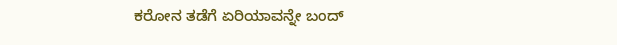ಕರೋನ ತಡೆಗೆ ಏರಿಯಾವನ್ನೇ ಬಂದ್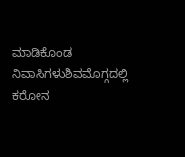ಮಾಡಿಕೊಂಡ ನಿವಾಸಿಗಳುಶಿವಮೊಗ್ಗದಲ್ಲಿ ಕರೋನ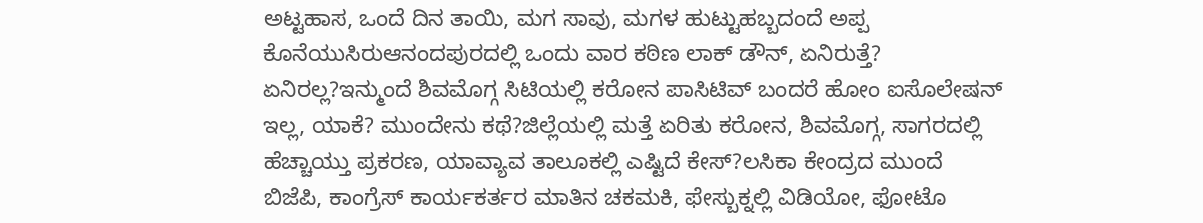ಅಟ್ಟಹಾಸ, ಒಂದೆ ದಿನ ತಾಯಿ, ಮಗ ಸಾವು, ಮಗಳ ಹುಟ್ಟುಹಬ್ಬದಂದೆ ಅಪ್ಪ ಕೊನೆಯುಸಿರುಆನಂದಪುರದಲ್ಲಿ ಒಂದು ವಾರ ಕಠಿಣ ಲಾಕ್ ಡೌನ್, ಏನಿರುತ್ತೆ? ಏನಿರಲ್ಲ?ಇನ್ಮುಂದೆ ಶಿವಮೊಗ್ಗ ಸಿಟಿಯಲ್ಲಿ ಕರೋನ ಪಾಸಿಟಿವ್ ಬಂದರೆ ಹೋಂ ಐಸೊಲೇಷನ್ ಇಲ್ಲ, ಯಾಕೆ? ಮುಂದೇನು ಕಥೆ?ಜಿಲ್ಲೆಯಲ್ಲಿ ಮತ್ತೆ ಏರಿತು ಕರೋನ, ಶಿವಮೊಗ್ಗ, ಸಾಗರದಲ್ಲಿ ಹೆಚ್ಚಾಯ್ತು ಪ್ರಕರಣ, ಯಾವ್ಯಾವ ತಾಲೂಕಲ್ಲಿ ಎಷ್ಟಿದೆ ಕೇಸ್?ಲಸಿಕಾ ಕೇಂದ್ರದ ಮುಂದೆ ಬಿಜೆಪಿ, ಕಾಂಗ್ರೆಸ್ ಕಾರ್ಯಕರ್ತರ ಮಾತಿನ ಚಕಮಕಿ, ಫೇಸ್ಬುಕ್ನಲ್ಲಿ ವಿಡಿಯೋ, ಫೋಟೊ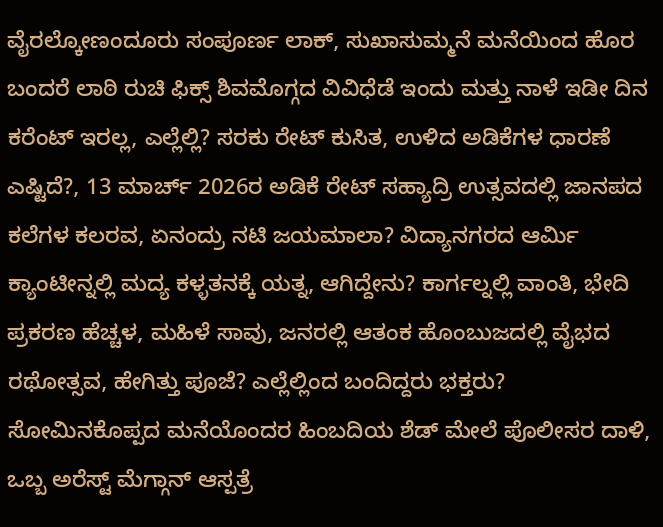ವೈರಲ್ಕೋಣಂದೂರು ಸಂಪೂರ್ಣ ಲಾಕ್, ಸುಖಾಸುಮ್ಮನೆ ಮನೆಯಿಂದ ಹೊರ ಬಂದರೆ ಲಾಠಿ ರುಚಿ ಫಿಕ್ಸ್ ಶಿವಮೊಗ್ಗದ ವಿವಿಧೆಡೆ ಇಂದು ಮತ್ತು ನಾಳೆ ಇಡೀ ದಿನ ಕರೆಂಟ್ ಇರಲ್ಲ, ಎಲ್ಲೆಲ್ಲಿ? ಸರಕು ರೇಟ್ ಕುಸಿತ, ಉಳಿದ ಅಡಿಕೆಗಳ ಧಾರಣೆ ಎಷ್ಟಿದೆ?, 13 ಮಾರ್ಚ್ 2026ರ ಅಡಿಕೆ ರೇಟ್ ಸಹ್ಯಾದ್ರಿ ಉತ್ಸವದಲ್ಲಿ ಜಾನಪದ ಕಲೆಗಳ ಕಲರವ, ಏನಂದ್ರು ನಟಿ ಜಯಮಾಲಾ? ವಿದ್ಯಾನಗರದ ಆರ್ಮಿ ಕ್ಯಾಂಟೀನ್ನಲ್ಲಿ ಮದ್ಯ ಕಳ್ಳತನಕ್ಕೆ ಯತ್ನ, ಆಗಿದ್ದೇನು? ಕಾರ್ಗಲ್ನಲ್ಲಿ ವಾಂತಿ, ಭೇದಿ ಪ್ರಕರಣ ಹೆಚ್ಚಳ, ಮಹಿಳೆ ಸಾವು, ಜನರಲ್ಲಿ ಆತಂಕ ಹೊಂಬುಜದಲ್ಲಿ ವೈಭದ ರಥೋತ್ಸವ, ಹೇಗಿತ್ತು ಪೂಜೆ? ಎಲ್ಲೆಲ್ಲಿಂದ ಬಂದಿದ್ದರು ಭಕ್ತರು? ಸೋಮಿನಕೊಪ್ಪದ ಮನೆಯೊಂದರ ಹಿಂಬದಿಯ ಶೆಡ್ ಮೇಲೆ ಪೊಲೀಸರ ದಾಳಿ, ಒಬ್ಬ ಅರೆಸ್ಟ್ ಮೆಗ್ಗಾನ್ ಆಸ್ಪತ್ರೆ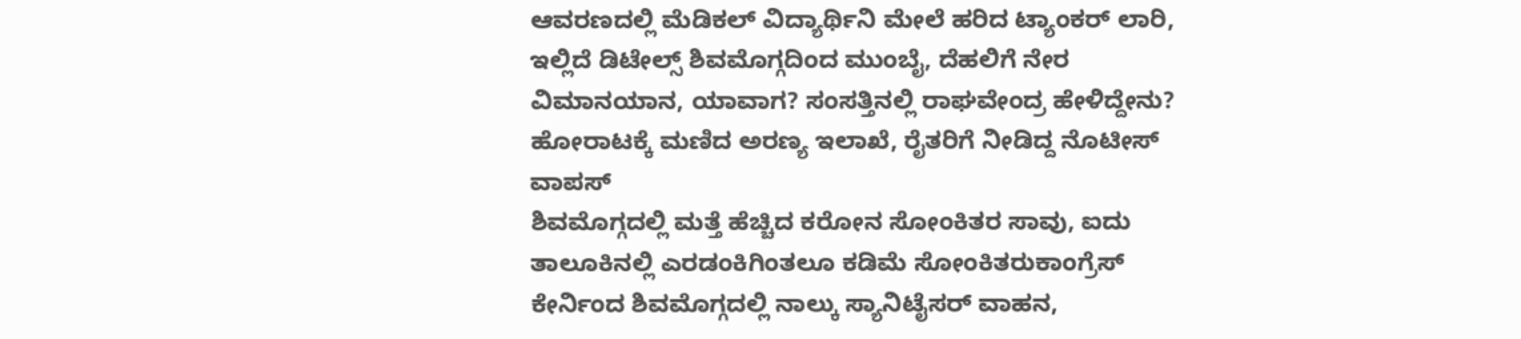ಆವರಣದಲ್ಲಿ ಮೆಡಿಕಲ್ ವಿದ್ಯಾರ್ಥಿನಿ ಮೇಲೆ ಹರಿದ ಟ್ಯಾಂಕರ್ ಲಾರಿ, ಇಲ್ಲಿದೆ ಡಿಟೇಲ್ಸ್ ಶಿವಮೊಗ್ಗದಿಂದ ಮುಂಬೈ, ದೆಹಲಿಗೆ ನೇರ ವಿಮಾನಯಾನ, ಯಾವಾಗ? ಸಂಸತ್ತಿನಲ್ಲಿ ರಾಘವೇಂದ್ರ ಹೇಳಿದ್ದೇನು? ಹೋರಾಟಕ್ಕೆ ಮಣಿದ ಅರಣ್ಯ ಇಲಾಖೆ, ರೈತರಿಗೆ ನೀಡಿದ್ದ ನೊಟೀಸ್ ವಾಪಸ್
ಶಿವಮೊಗ್ಗದಲ್ಲಿ ಮತ್ತೆ ಹೆಚ್ಚಿದ ಕರೋನ ಸೋಂಕಿತರ ಸಾವು, ಐದು ತಾಲೂಕಿನಲ್ಲಿ ಎರಡಂಕಿಗಿಂತಲೂ ಕಡಿಮೆ ಸೋಂಕಿತರುಕಾಂಗ್ರೆಸ್ ಕೇರ್ನಿಂದ ಶಿವಮೊಗ್ಗದಲ್ಲಿ ನಾಲ್ಕು ಸ್ಯಾನಿಟೈಸರ್ ವಾಹನ,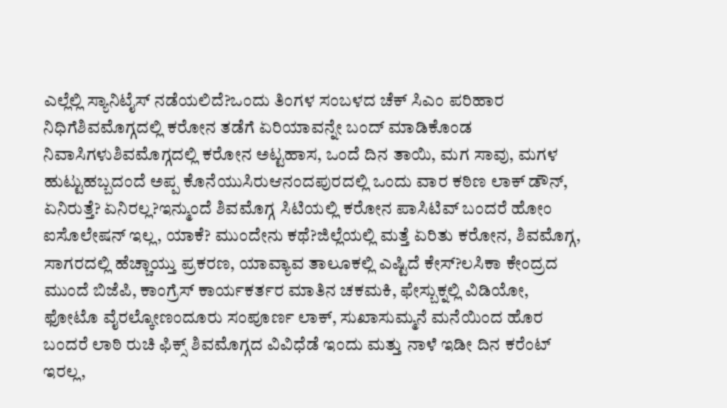ಎಲ್ಲೆಲ್ಲಿ ಸ್ಯಾನಿಟೈಸ್ ನಡೆಯಲಿದೆ?ಒಂದು ತಿಂಗಳ ಸಂಬಳದ ಚೆಕ್ ಸಿಎಂ ಪರಿಹಾರ ನಿಧಿಗೆಶಿವಮೊಗ್ಗದಲ್ಲಿ ಕರೋನ ತಡೆಗೆ ಏರಿಯಾವನ್ನೇ ಬಂದ್ ಮಾಡಿಕೊಂಡ ನಿವಾಸಿಗಳುಶಿವಮೊಗ್ಗದಲ್ಲಿ ಕರೋನ ಅಟ್ಟಹಾಸ, ಒಂದೆ ದಿನ ತಾಯಿ, ಮಗ ಸಾವು, ಮಗಳ ಹುಟ್ಟುಹಬ್ಬದಂದೆ ಅಪ್ಪ ಕೊನೆಯುಸಿರುಆನಂದಪುರದಲ್ಲಿ ಒಂದು ವಾರ ಕಠಿಣ ಲಾಕ್ ಡೌನ್, ಏನಿರುತ್ತೆ? ಏನಿರಲ್ಲ?ಇನ್ಮುಂದೆ ಶಿವಮೊಗ್ಗ ಸಿಟಿಯಲ್ಲಿ ಕರೋನ ಪಾಸಿಟಿವ್ ಬಂದರೆ ಹೋಂ ಐಸೊಲೇಷನ್ ಇಲ್ಲ, ಯಾಕೆ? ಮುಂದೇನು ಕಥೆ?ಜಿಲ್ಲೆಯಲ್ಲಿ ಮತ್ತೆ ಏರಿತು ಕರೋನ, ಶಿವಮೊಗ್ಗ, ಸಾಗರದಲ್ಲಿ ಹೆಚ್ಚಾಯ್ತು ಪ್ರಕರಣ, ಯಾವ್ಯಾವ ತಾಲೂಕಲ್ಲಿ ಎಷ್ಟಿದೆ ಕೇಸ್?ಲಸಿಕಾ ಕೇಂದ್ರದ ಮುಂದೆ ಬಿಜೆಪಿ, ಕಾಂಗ್ರೆಸ್ ಕಾರ್ಯಕರ್ತರ ಮಾತಿನ ಚಕಮಕಿ, ಫೇಸ್ಬುಕ್ನಲ್ಲಿ ವಿಡಿಯೋ, ಫೋಟೊ ವೈರಲ್ಕೋಣಂದೂರು ಸಂಪೂರ್ಣ ಲಾಕ್, ಸುಖಾಸುಮ್ಮನೆ ಮನೆಯಿಂದ ಹೊರ ಬಂದರೆ ಲಾಠಿ ರುಚಿ ಫಿಕ್ಸ್ ಶಿವಮೊಗ್ಗದ ವಿವಿಧೆಡೆ ಇಂದು ಮತ್ತು ನಾಳೆ ಇಡೀ ದಿನ ಕರೆಂಟ್ ಇರಲ್ಲ,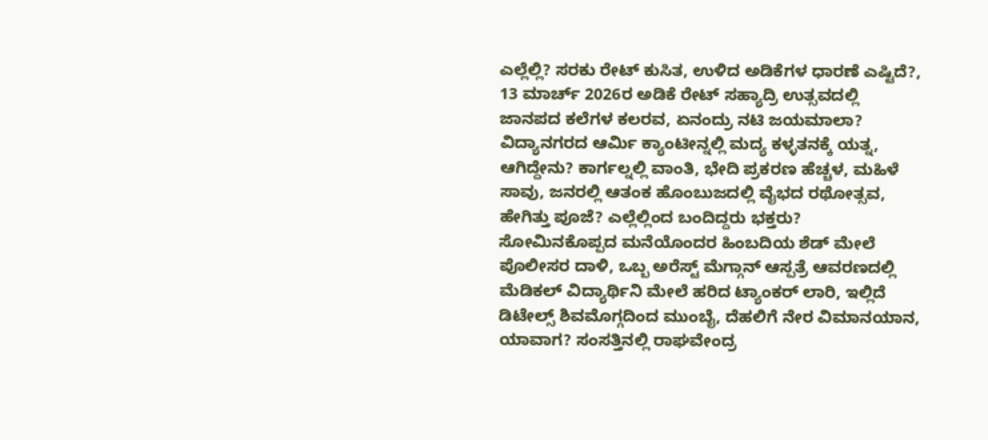ಎಲ್ಲೆಲ್ಲಿ? ಸರಕು ರೇಟ್ ಕುಸಿತ, ಉಳಿದ ಅಡಿಕೆಗಳ ಧಾರಣೆ ಎಷ್ಟಿದೆ?, 13 ಮಾರ್ಚ್ 2026ರ ಅಡಿಕೆ ರೇಟ್ ಸಹ್ಯಾದ್ರಿ ಉತ್ಸವದಲ್ಲಿ ಜಾನಪದ ಕಲೆಗಳ ಕಲರವ, ಏನಂದ್ರು ನಟಿ ಜಯಮಾಲಾ? ವಿದ್ಯಾನಗರದ ಆರ್ಮಿ ಕ್ಯಾಂಟೀನ್ನಲ್ಲಿ ಮದ್ಯ ಕಳ್ಳತನಕ್ಕೆ ಯತ್ನ, ಆಗಿದ್ದೇನು? ಕಾರ್ಗಲ್ನಲ್ಲಿ ವಾಂತಿ, ಭೇದಿ ಪ್ರಕರಣ ಹೆಚ್ಚಳ, ಮಹಿಳೆ ಸಾವು, ಜನರಲ್ಲಿ ಆತಂಕ ಹೊಂಬುಜದಲ್ಲಿ ವೈಭದ ರಥೋತ್ಸವ, ಹೇಗಿತ್ತು ಪೂಜೆ? ಎಲ್ಲೆಲ್ಲಿಂದ ಬಂದಿದ್ದರು ಭಕ್ತರು? ಸೋಮಿನಕೊಪ್ಪದ ಮನೆಯೊಂದರ ಹಿಂಬದಿಯ ಶೆಡ್ ಮೇಲೆ ಪೊಲೀಸರ ದಾಳಿ, ಒಬ್ಬ ಅರೆಸ್ಟ್ ಮೆಗ್ಗಾನ್ ಆಸ್ಪತ್ರೆ ಆವರಣದಲ್ಲಿ ಮೆಡಿಕಲ್ ವಿದ್ಯಾರ್ಥಿನಿ ಮೇಲೆ ಹರಿದ ಟ್ಯಾಂಕರ್ ಲಾರಿ, ಇಲ್ಲಿದೆ ಡಿಟೇಲ್ಸ್ ಶಿವಮೊಗ್ಗದಿಂದ ಮುಂಬೈ, ದೆಹಲಿಗೆ ನೇರ ವಿಮಾನಯಾನ, ಯಾವಾಗ? ಸಂಸತ್ತಿನಲ್ಲಿ ರಾಘವೇಂದ್ರ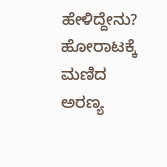ಹೇಳಿದ್ದೇನು? ಹೋರಾಟಕ್ಕೆ ಮಣಿದ ಅರಣ್ಯ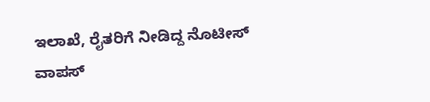ಇಲಾಖೆ, ರೈತರಿಗೆ ನೀಡಿದ್ದ ನೊಟೀಸ್ ವಾಪಸ್